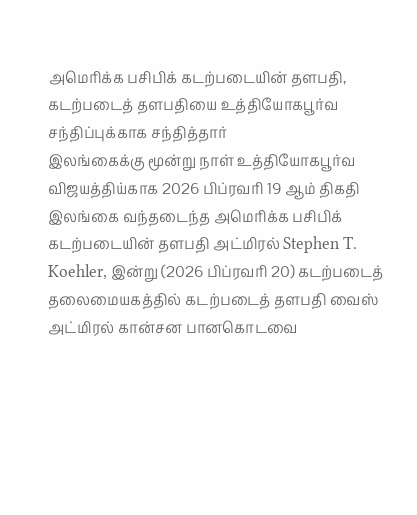அமெரிக்க பசிபிக் கடற்படையின் தளபதி, கடற்படைத் தளபதியை உத்தியோகபூர்வ சந்திப்புக்காக சந்தித்தார்
இலங்கைக்கு மூன்று நாள் உத்தியோகபூர்வ விஜயத்திய்காக 2026 பிப்ரவரி 19 ஆம் திகதி இலங்கை வந்தடைந்த அமெரிக்க பசிபிக் கடற்படையின் தளபதி அட்மிரல் Stephen T. Koehler, இன்று (2026 பிப்ரவரி 20) கடற்படைத் தலைமையகத்தில் கடற்படைத் தளபதி வைஸ் அட்மிரல் கான்சன பானகொடவை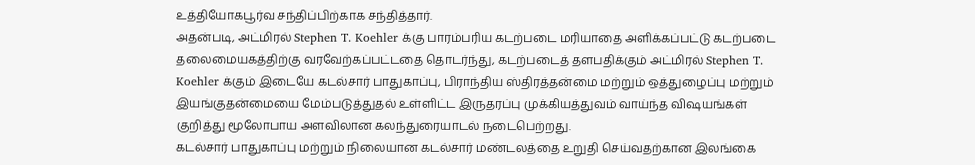உத்தியோகபூர்வ சந்திப்பிற்காக சந்தித்தார்.
அதன்படி, அட்மிரல் Stephen T. Koehler க்கு பாரம்பரிய கடற்படை மரியாதை அளிக்கப்பட்டு கடற்படை தலைமையகத்திற்கு வரவேற்கப்பட்டதை தொடர்ந்து, கடற்படைத் தளபதிக்கும் அட்மிரல் Stephen T. Koehler க்கும் இடையே கடல்சார் பாதுகாப்பு, பிராந்திய ஸ்திரத்தன்மை மற்றும் ஒத்துழைப்பு மற்றும் இயங்குதன்மையை மேம்படுத்துதல் உள்ளிட்ட இருதரப்பு முக்கியத்துவம் வாய்ந்த விஷயங்கள் குறித்து மூலோபாய அளவிலான கலந்துரையாடல் நடைபெற்றது.
கடல்சார் பாதுகாப்பு மற்றும் நிலையான கடல்சார் மண்டலத்தை உறுதி செய்வதற்கான இலங்கை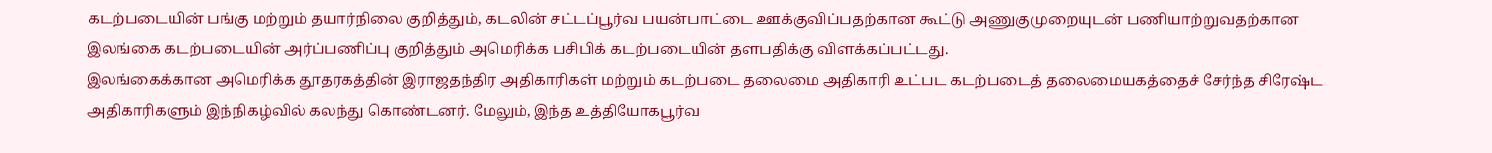கடற்படையின் பங்கு மற்றும் தயார்நிலை குறித்தும், கடலின் சட்டப்பூர்வ பயன்பாட்டை ஊக்குவிப்பதற்கான கூட்டு அணுகுமுறையுடன் பணியாற்றுவதற்கான இலங்கை கடற்படையின் அர்ப்பணிப்பு குறித்தும் அமெரிக்க பசிபிக் கடற்படையின் தளபதிக்கு விளக்கப்பட்டது.
இலங்கைக்கான அமெரிக்க தூதரகத்தின் இராஜதந்திர அதிகாரிகள் மற்றும் கடற்படை தலைமை அதிகாரி உட்பட கடற்படைத் தலைமையகத்தைச் சேர்ந்த சிரேஷ்ட அதிகாரிகளும் இந்நிகழ்வில் கலந்து கொண்டனர். மேலும், இந்த உத்தியோகபூர்வ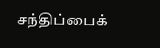சந்திப்பைக்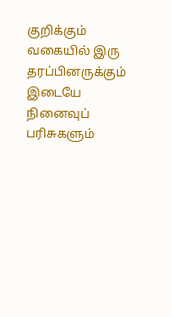குறிக்கும் வகையில் இரு தரப்பினருக்கும் இடையே நினைவுப் பரிசுகளும்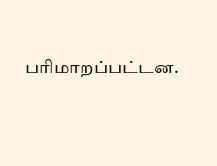பரிமாறப்பட்டன.